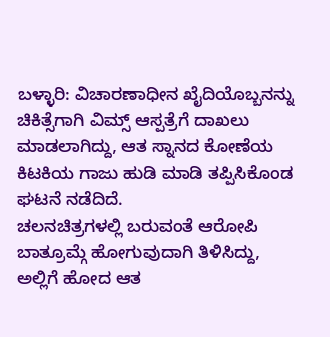ಬಳ್ಳಾರಿ: ವಿಚಾರಣಾಧೀನ ಖೈದಿಯೊಬ್ಬನನ್ನು ಚಿಕಿತ್ಸೆಗಾಗಿ ವಿಮ್ಸ್ ಆಸ್ಪತ್ರೆಗೆ ದಾಖಲು ಮಾಡಲಾಗಿದ್ದು, ಆತ ಸ್ನಾನದ ಕೋಣೆಯ ಕಿಟಕಿಯ ಗಾಜು ಹುಡಿ ಮಾಡಿ ತಪ್ಪಿಸಿಕೊಂಡ ಘಟನೆ ನಡೆದಿದೆ.
ಚಲನಚಿತ್ರಗಳಲ್ಲಿ ಬರುವಂತೆ ಆರೋಪಿ ಬಾತ್ರೂಮ್ಗೆ ಹೋಗುವುದಾಗಿ ತಿಳಿಸಿದ್ದು, ಅಲ್ಲಿಗೆ ಹೋದ ಆತ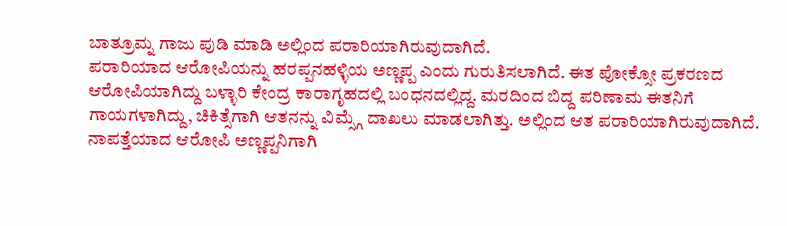ಬಾತ್ರೂಮ್ನ ಗಾಜು ಪುಡಿ ಮಾಡಿ ಅಲ್ಲಿಂದ ಪರಾರಿಯಾಗಿರುವುದಾಗಿದೆ.
ಪರಾರಿಯಾದ ಆರೋಪಿಯನ್ನು ಹರಪ್ಪನಹಳ್ಳಿಯ ಅಣ್ಣಪ್ಪ ಎಂದು ಗುರುತಿಸಲಾಗಿದೆ. ಈತ ಪೋಕ್ಸೋ ಪ್ರಕರಣದ ಆರೋಪಿಯಾಗಿದ್ದು ಬಳ್ಳಾರಿ ಕೇಂದ್ರ ಕಾರಾಗೃಹದಲ್ಲಿ ಬಂಧನದಲ್ಲಿದ್ದ. ಮರದಿಂದ ಬಿದ್ದ ಪರಿಣಾಮ ಈತನಿಗೆ ಗಾಯಗಳಾಗಿದ್ದು, ಚಿಕಿತ್ಸೆಗಾಗಿ ಆತನನ್ನು ವಿಮ್ಸ್ಗೆ ದಾಖಲು ಮಾಡಲಾಗಿತ್ತು. ಅಲ್ಲಿಂದ ಆತ ಪರಾರಿಯಾಗಿರುವುದಾಗಿದೆ.
ನಾಪತ್ತೆಯಾದ ಆರೋಪಿ ಅಣ್ಣಪ್ಪನಿಗಾಗಿ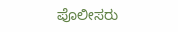ಪೊಲೀಸರು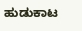ಹುಡುಕಾಟ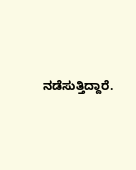ನಡೆಸುತ್ತಿದ್ದಾರೆ.